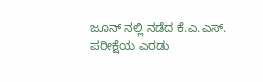ಜೂನ್ ನಲ್ಲಿ ನಡೆದ ಕೆ.ಎ.ಎಸ್. ಪರೀಕ್ಷೆಯ ಎರಡು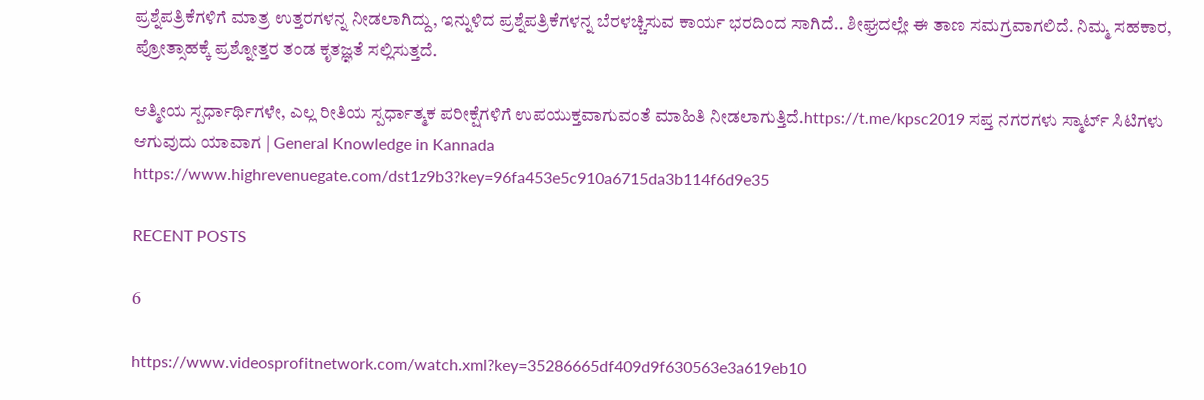ಪ್ರಶ್ನೆಪತ್ರಿಕೆಗಳಿಗೆ ಮಾತ್ರ ಉತ್ತರಗಳನ್ನ ನೀಡಲಾಗಿದ್ದು, ಇನ್ನುಳಿದ ಪ್ರಶ್ನೆಪತ್ರಿಕೆಗಳನ್ನ ಬೆರಳಚ್ಚಿಸುವ ಕಾರ್ಯ ಭರದಿಂದ ಸಾಗಿದೆ.. ಶೀಘ್ರದಲ್ಲೇ ಈ ತಾಣ ಸಮಗ್ರವಾಗಲಿದೆ. ನಿಮ್ಮ ಸಹಕಾರ, ಪ್ರೋತ್ಸಾಹಕ್ಕೆ ಪ್ರಶ್ನೋತ್ತರ ತಂಡ ಕೃತಜ್ಞತೆ ಸಲ್ಲಿಸುತ್ತದೆ.

ಆತ್ಮೀಯ ಸ್ಪರ್ಧಾರ್ಥಿಗಳೇ, ಎಲ್ಲ ರೀತಿಯ ಸ್ಪರ್ಧಾತ್ಮಕ ಪರೀಕ್ಷೆಗಳಿಗೆ ಉಪಯುಕ್ತವಾಗುವಂತೆ ಮಾಹಿತಿ ನೀಡಲಾಗುತ್ತಿದೆ.https://t.me/kpsc2019 ಸಪ್ತ ನಗರಗಳು ಸ್ಮಾರ್ಟ್‌ ಸಿಟಿಗಳು ಆಗುವುದು ಯಾವಾಗ | General Knowledge in Kannada
https://www.highrevenuegate.com/dst1z9b3?key=96fa453e5c910a6715da3b114f6d9e35

RECENT POSTS

6

https://www.videosprofitnetwork.com/watch.xml?key=35286665df409d9f630563e3a619eb10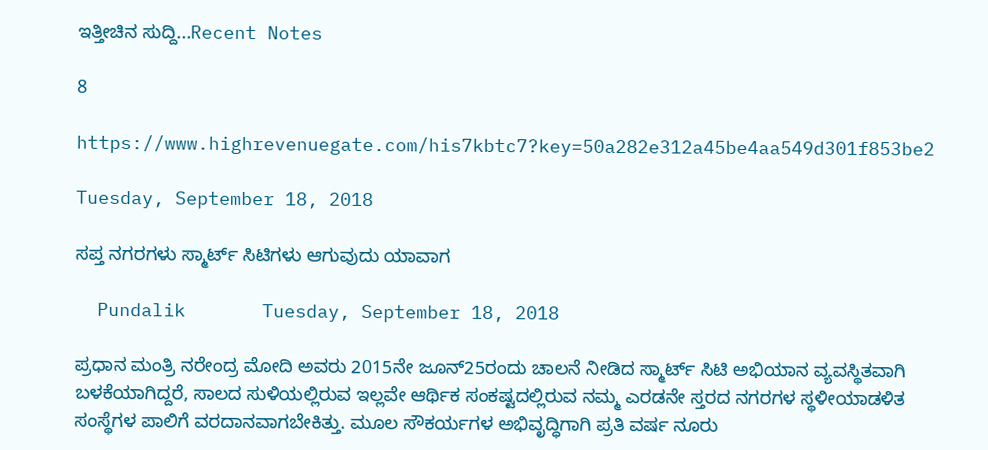ಇತ್ತೀಚಿನ ಸುದ್ದಿ...Recent Notes

8

https://www.highrevenuegate.com/his7kbtc7?key=50a282e312a45be4aa549d301f853be2

Tuesday, September 18, 2018

ಸಪ್ತ ನಗರಗಳು ಸ್ಮಾರ್ಟ್‌ ಸಿಟಿಗಳು ಆಗುವುದು ಯಾವಾಗ

  Pundalik       Tuesday, September 18, 2018

ಪ್ರಧಾನ ಮಂತ್ರಿ ನರೇಂದ್ರ ಮೋದಿ ಅವರು 2015ನೇ ಜೂನ್‌25ರಂದು ಚಾಲನೆ ನೀಡಿದ ಸ್ಮಾರ್ಟ್‌ ಸಿಟಿ ಅಭಿಯಾನ ವ್ಯವಸ್ಥಿತವಾಗಿ ಬಳಕೆಯಾಗಿದ್ದರೆ, ಸಾಲದ ಸುಳಿಯಲ್ಲಿರುವ ಇಲ್ಲವೇ ಆರ್ಥಿಕ ಸಂಕಷ್ಟದಲ್ಲಿರುವ ನಮ್ಮ ಎರಡನೇ ಸ್ತರದ ನಗರಗಳ ಸ್ಥಳೀಯಾಡಳಿತ ಸಂಸ್ಥೆಗಳ ಪಾಲಿಗೆ ವರದಾನವಾಗಬೇಕಿತ್ತು. ಮೂಲ ಸೌಕರ್ಯಗಳ ಅಭಿವೃದ್ಧಿಗಾಗಿ ಪ್ರತಿ ವರ್ಷ ನೂರು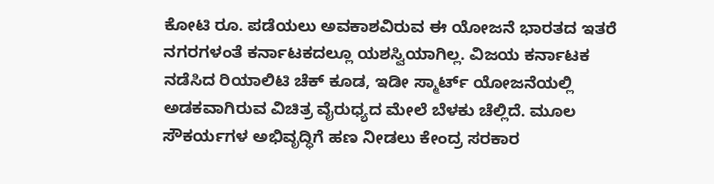ಕೋಟಿ ರೂ. ಪಡೆಯಲು ಅವಕಾಶವಿರುವ ಈ ಯೋಜನೆ ಭಾರತದ ಇತರೆ ನಗರಗಳಂತೆ ಕರ್ನಾಟಕದಲ್ಲೂ ಯಶಸ್ವಿಯಾಗಿಲ್ಲ. ವಿಜಯ ಕರ್ನಾಟಕ ನಡೆಸಿದ ರಿಯಾಲಿಟಿ ಚೆಕ್‌ ಕೂಡ, ಇಡೀ ಸ್ಮಾರ್ಟ್‌ ಯೋಜನೆಯಲ್ಲಿ ಅಡಕವಾಗಿರುವ ವಿಚಿತ್ರ ವೈರುಧ್ಯದ ಮೇಲೆ ಬೆಳಕು ಚೆಲ್ಲಿದೆ. ಮೂಲ ಸೌಕರ್ಯಗಳ ಅಭಿವೃದ್ಧಿಗೆ ಹಣ ನೀಡಲು ಕೇಂದ್ರ ಸರಕಾರ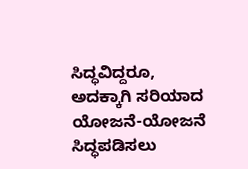ಸಿದ್ಧವಿದ್ದರೂ, ಅದಕ್ಕಾಗಿ ಸರಿಯಾದ ಯೋಜನೆ-ಯೋಜನೆ ಸಿದ್ಧಪಡಿಸಲು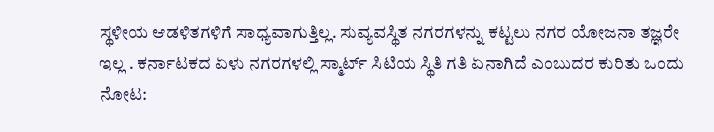ಸ್ಥಳೀಯ ಆಡಳಿತಗಳಿಗೆ ಸಾಧ್ಯವಾಗುತ್ತಿಲ್ಲ. ಸುವ್ಯವಸ್ಥಿತ ನಗರಗಳನ್ನು ಕಟ್ಟಲು ನಗರ ಯೋಜನಾ ತಜ್ಞರೇ ಇಲ್ಲ . ಕರ್ನಾಟಕದ ಏಳು ನಗರಗಳಲ್ಲಿ ಸ್ಮಾರ್ಟ್‌ ಸಿಟಿಯ ಸ್ಥಿತಿ ಗತಿ ಏನಾಗಿದೆ ಎಂಬುದರ ಕುರಿತು ಒಂದು ನೋಟ: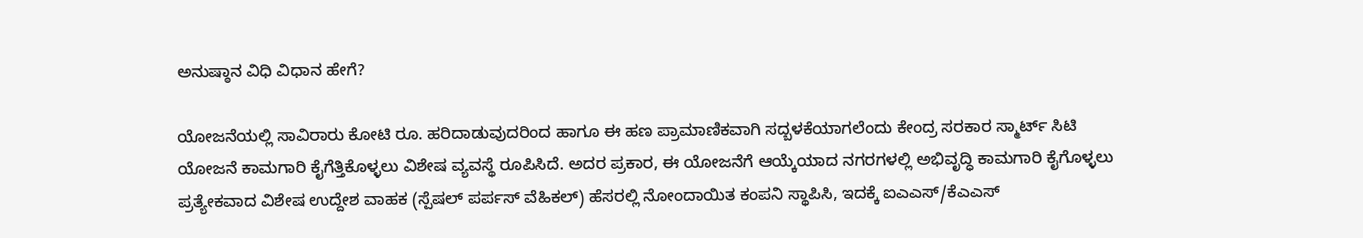ಅನುಷ್ಠಾನ ವಿಧಿ ವಿಧಾನ ಹೇಗೆ?

ಯೋಜನೆಯಲ್ಲಿ ಸಾವಿರಾರು ಕೋಟಿ ರೂ. ಹರಿದಾಡುವುದರಿಂದ ಹಾಗೂ ಈ ಹಣ ಪ್ರಾಮಾಣಿಕವಾಗಿ ಸದ್ಬಳಕೆಯಾಗಲೆಂದು ಕೇಂದ್ರ ಸರಕಾರ ಸ್ಮಾರ್ಟ್‌ ಸಿಟಿ ಯೋಜನೆ ಕಾಮಗಾರಿ ಕೈಗೆತ್ತಿಕೊಳ್ಳಲು ವಿಶೇಷ ವ್ಯವಸ್ಥೆ ರೂಪಿಸಿದೆ. ಅದರ ಪ್ರಕಾರ, ಈ ಯೋಜನೆಗೆ ಆಯ್ಕೆಯಾದ ನಗರಗಳಲ್ಲಿ ಅಭಿವೃದ್ಧಿ ಕಾಮಗಾರಿ ಕೈಗೊಳ್ಳಲು ಪ್ರತ್ಯೇಕವಾದ ವಿಶೇಷ ಉದ್ದೇಶ ವಾಹಕ (ಸ್ಪೆಷಲ್‌ ಪರ್ಪಸ್‌ ವೆಹಿಕಲ್‌) ಹೆಸರಲ್ಲಿ ನೋಂದಾಯಿತ ಕಂಪನಿ ಸ್ಥಾಪಿಸಿ, ಇದಕ್ಕೆ ಐಎಎಸ್‌/ಕೆಎಎಸ್‌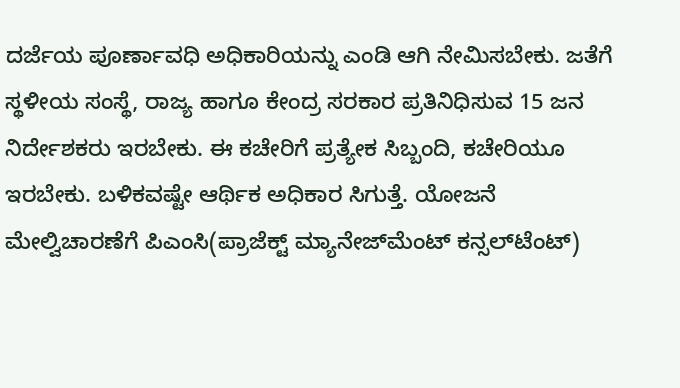ದರ್ಜೆಯ ಪೂರ್ಣಾವಧಿ ಅಧಿಕಾರಿಯನ್ನು ಎಂಡಿ ಆಗಿ ನೇಮಿಸಬೇಕು. ಜತೆಗೆ ಸ್ಥಳೀಯ ಸಂಸ್ಥೆ, ರಾಜ್ಯ ಹಾಗೂ ಕೇಂದ್ರ ಸರಕಾರ ಪ್ರತಿನಿಧಿಸುವ 15 ಜನ ನಿರ್ದೇಶಕರು ಇರಬೇಕು. ಈ ಕಚೇರಿಗೆ ಪ್ರತ್ಯೇಕ ಸಿಬ್ಬಂದಿ, ಕಚೇರಿಯೂ ಇರಬೇಕು. ಬಳಿಕವಷ್ಟೇ ಆರ್ಥಿಕ ಅಧಿಕಾರ ಸಿಗುತ್ತೆ. ಯೋಜನೆ ಮೇಲ್ವಿಚಾರಣೆಗೆ ಪಿಎಂಸಿ(ಪ್ರಾಜೆಕ್ಟ್ ಮ್ಯಾನೇಜ್‌ಮೆಂಟ್‌ ಕನ್ಸಲ್‌ಟೆಂಟ್‌)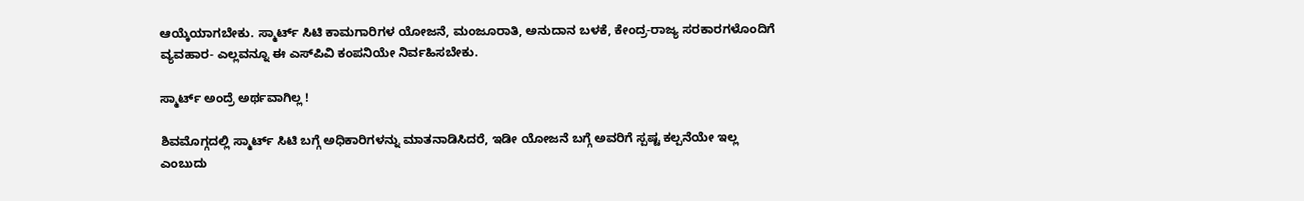ಆಯ್ಕೆಯಾಗಬೇಕು. ಸ್ಮಾರ್ಟ್‌ ಸಿಟಿ ಕಾಮಗಾರಿಗಳ ಯೋಜನೆ, ಮಂಜೂರಾತಿ, ಅನುದಾನ ಬಳಕೆ, ಕೇಂದ್ರ-ರಾಜ್ಯ ಸರಕಾರಗಳೊಂದಿಗೆ ವ್ಯವಹಾರ- ಎಲ್ಲವನ್ನೂ ಈ ಎಸ್‌ಪಿವಿ ಕಂಪನಿಯೇ ನಿರ್ವಹಿಸಬೇಕು.

ಸ್ಮಾರ್ಟ್‌ ಅಂದ್ರೆ ಅರ್ಥವಾಗಿಲ್ಲ !

ಶಿವಮೊಗ್ಗದಲ್ಲಿ ಸ್ಮಾರ್ಟ್‌ ಸಿಟಿ ಬಗ್ಗೆ ಅಧಿಕಾರಿಗಳನ್ನು ಮಾತನಾಡಿಸಿದರೆ, ಇಡೀ ಯೋಜನೆ ಬಗ್ಗೆ ಅವರಿಗೆ ಸ್ಪಷ್ಟ ಕಲ್ಪನೆಯೇ ಇಲ್ಲ ಎಂಬುದು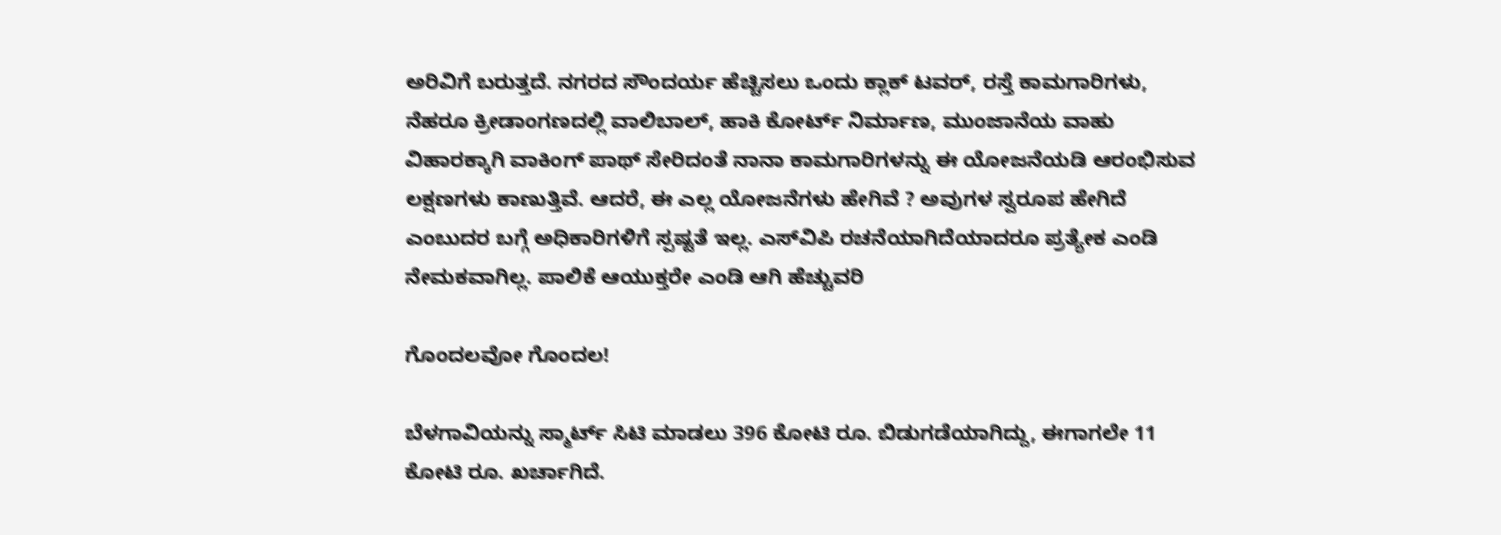ಅರಿವಿಗೆ ಬರುತ್ತದೆ. ನಗರದ ಸೌಂದರ್ಯ ಹೆಚ್ಚಿಸಲು ಒಂದು ಕ್ಲಾಕ್‌ ಟವರ್‌, ರಸ್ತೆ ಕಾಮಗಾರಿಗಳು, ನೆಹರೂ ಕ್ರೀಡಾಂಗಣದಲ್ಲಿ ವಾಲಿಬಾಲ್‌, ಹಾಕಿ ಕೋರ್ಟ್‌ ನಿರ್ಮಾಣ, ಮುಂಜಾನೆಯ ವಾಹು ವಿಹಾರಕ್ಕಾಗಿ ವಾಕಿಂಗ್‌ ಪಾಥ್‌ ಸೇರಿದಂತೆ ನಾನಾ ಕಾಮಗಾರಿಗಳನ್ನು ಈ ಯೋಜನೆಯಡಿ ಆರಂಭಿಸುವ ಲಕ್ಷಣಗಳು ಕಾಣುತ್ತಿವೆ. ಆದರೆ, ಈ ಎಲ್ಲ ಯೋಜನೆಗಳು ಹೇಗಿವೆ ? ಅವುಗಳ ಸ್ವರೂಪ ಹೇಗಿದೆ ಎಂಬುದರ ಬಗ್ಗೆ ಅಧಿಕಾರಿಗಳಿಗೆ ಸ್ಪಷ್ಟತೆ ಇಲ್ಲ. ಎಸ್‌ವಿಪಿ ರಚನೆಯಾಗಿದೆಯಾದರೂ ಪ್ರತ್ಯೇಕ ಎಂಡಿ ನೇಮಕವಾಗಿಲ್ಲ. ಪಾಲಿಕೆ ಆಯುಕ್ತರೇ ಎಂಡಿ ಆಗಿ ಹೆಚ್ಚುವರಿ

ಗೊಂದಲವೋ ಗೊಂದಲ!

ಬೆಳಗಾವಿಯನ್ನು ಸ್ಮಾರ್ಟ್‌ ಸಿಟಿ ಮಾಡಲು 396 ಕೋಟಿ ರೂ. ಬಿಡುಗಡೆಯಾಗಿದ್ದು, ಈಗಾಗಲೇ 11 ಕೋಟಿ ರೂ. ಖರ್ಚಾಗಿದೆ.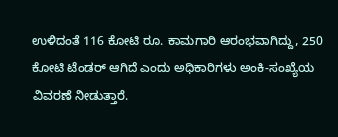ಉಳಿದಂತೆ 116 ಕೋಟಿ ರೂ. ಕಾಮಗಾರಿ ಆರಂಭವಾಗಿದ್ದು, 250 ಕೋಟಿ ಟೆಂಡರ್‌ ಆಗಿದೆ ಎಂದು ಅಧಿಕಾರಿಗಳು ಅಂಕಿ-ಸಂಖ್ಯೆಯ ವಿವರಣೆ ನೀಡುತ್ತಾರೆ.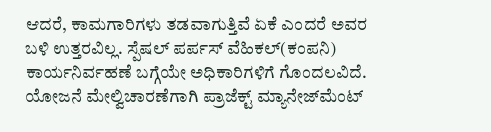ಆದರೆ, ಕಾಮಗಾರಿಗಳು ತಡವಾಗುತ್ತಿವೆ ಏಕೆ ಎಂದರೆ ಅವರ ಬಳಿ ಉತ್ತರವಿಲ್ಲ. ಸ್ಪೆಷಲ್‌ ಪರ್ಪಸ್‌ ವೆಹಿಕಲ್‌(ಕಂಪನಿ) ಕಾರ್ಯನಿರ್ವಹಣೆ ಬಗ್ಗೆಯೇ ಅಧಿಕಾರಿಗಳಿಗೆ ಗೊಂದಲವಿದೆ. ಯೋಜನೆ ಮೇಲ್ವಿಚಾರಣೆಗಾಗಿ ಪ್ರಾಜೆಕ್ಟ್ ಮ್ಯಾನೇಜ್‌ಮೆಂಟ್‌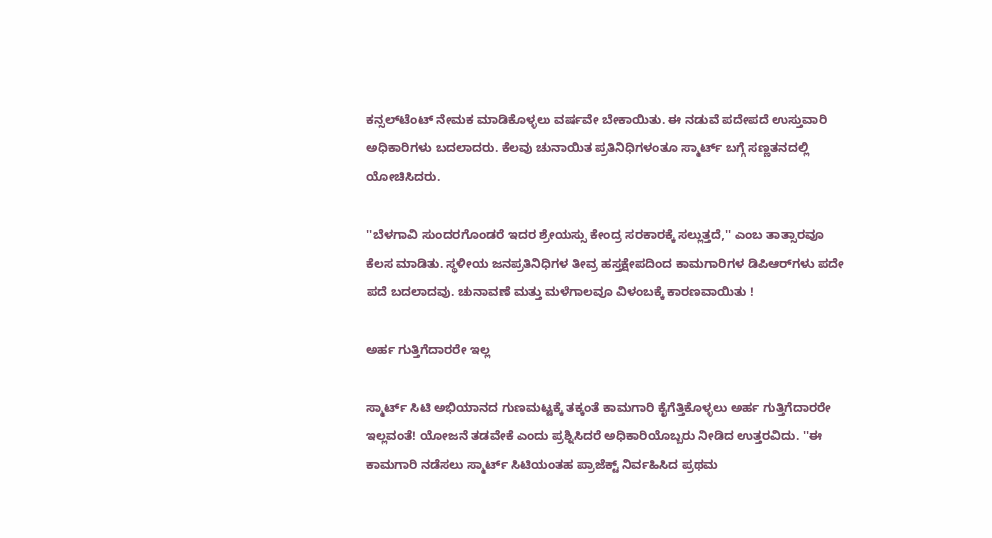ಕನ್ಸಲ್‌ಟೆಂಟ್‌ ನೇಮಕ ಮಾಡಿಕೊಳ್ಳಲು ವರ್ಷವೇ ಬೇಕಾಯಿತು. ಈ ನಡುವೆ ಪದೇಪದೆ ಉಸ್ತುವಾರಿ ಅಧಿಕಾರಿಗಳು ಬದಲಾದರು. ಕೆಲವು ಚುನಾಯಿತ ಪ್ರತಿನಿಧಿಗಳಂತೂ ಸ್ಮಾರ್ಟ್‌ ಬಗ್ಗೆ ಸಣ್ಣತನದಲ್ಲಿ ಯೋಚಿಸಿದರು.

''ಬೆಳಗಾವಿ ಸುಂದರಗೊಂಡರೆ ಇದರ ಶ್ರೇಯಸ್ಸು ಕೇಂದ್ರ ಸರಕಾರಕ್ಕೆ ಸಲ್ಲುತ್ತದೆ,'' ಎಂಬ ತಾತ್ಸಾರವೂ ಕೆಲಸ ಮಾಡಿತು. ಸ್ಥಳೀಯ ಜನಪ್ರತಿನಿಧಿಗಳ ತೀವ್ರ ಹಸ್ತಕ್ಷೇಪದಿಂದ ಕಾಮಗಾರಿಗಳ ಡಿಪಿಆರ್‌ಗಳು ಪದೇ ಪದೆ ಬದಲಾದವು. ಚುನಾವಣೆ ಮತ್ತು ಮಳೆಗಾಲವೂ ವಿಳಂಬಕ್ಕೆ ಕಾರಣವಾಯಿತು !

ಅರ್ಹ ಗುತ್ತಿಗೆದಾರರೇ ಇಲ್ಲ

ಸ್ಮಾರ್ಟ್‌ ಸಿಟಿ ಅಭಿಯಾನದ ಗುಣಮಟ್ಟಕ್ಕೆ ತಕ್ಕಂತೆ ಕಾಮಗಾರಿ ಕೈಗೆತ್ತಿಕೊಳ್ಳಲು ಅರ್ಹ ಗುತ್ತಿಗೆದಾರರೇ ಇಲ್ಲವಂತೆ! ಯೋಜನೆ ತಡವೇಕೆ ಎಂದು ಪ್ರಶ್ನಿಸಿದರೆ ಅಧಿಕಾರಿಯೊಬ್ಬರು ನೀಡಿದ ಉತ್ತರವಿದು. ''ಈ ಕಾಮಗಾರಿ ನಡೆಸಲು ಸ್ಮಾರ್ಟ್‌ ಸಿಟಿಯಂತಹ ಪ್ರಾಜೆಕ್ಟ್ ನಿರ್ವಹಿಸಿದ ಪ್ರಥಮ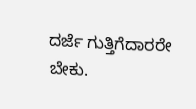ದರ್ಜೆ ಗುತ್ತಿಗೆದಾರರೇ ಬೇಕು.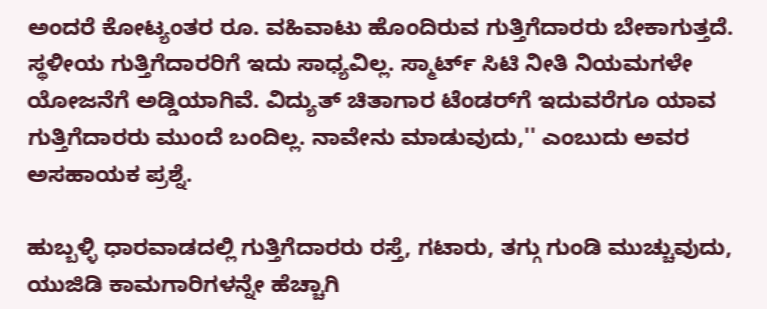ಅಂದರೆ ಕೋಟ್ಯಂತರ ರೂ. ವಹಿವಾಟು ಹೊಂದಿರುವ ಗುತ್ತಿಗೆದಾರರು ಬೇಕಾಗುತ್ತದೆ. ಸ್ಥಳೀಯ ಗುತ್ತಿಗೆದಾರರಿಗೆ ಇದು ಸಾಧ್ಯವಿಲ್ಲ. ಸ್ಮಾರ್ಟ್‌ ಸಿಟಿ ನೀತಿ ನಿಯಮಗಳೇ ಯೋಜನೆಗೆ ಅಡ್ಡಿಯಾಗಿವೆ. ವಿದ್ಯುತ್‌ ಚಿತಾಗಾರ ಟೆಂಡರ್‌ಗೆ ಇದುವರೆಗೂ ಯಾವ ಗುತ್ತಿಗೆದಾರರು ಮುಂದೆ ಬಂದಿಲ್ಲ. ನಾವೇನು ಮಾಡುವುದು,'' ಎಂಬುದು ಅವರ ಅಸಹಾಯಕ ಪ್ರಶ್ನೆ.

ಹುಬ್ಬಳ್ಳಿ ಧಾರವಾಡದಲ್ಲಿ ಗುತ್ತಿಗೆದಾರರು ರಸ್ತೆ, ಗಟಾರು, ತಗ್ಗು ಗುಂಡಿ ಮುಚ್ಚುವುದು, ಯುಜಿಡಿ ಕಾಮಗಾರಿಗಳನ್ನೇ ಹೆಚ್ಚಾಗಿ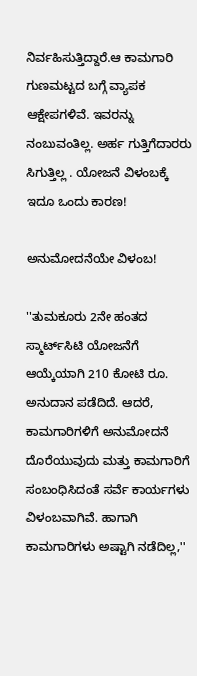ನಿರ್ವಹಿಸುತ್ತಿದ್ದಾರೆ.ಆ ಕಾಮಗಾರಿ ಗುಣಮಟ್ಟದ ಬಗ್ಗೆ ವ್ಯಾಪಕ ಆಕ್ಷೇಪಗಳಿವೆ. ಇವರನ್ನು ನಂಬುವಂತಿಲ್ಲ. ಅರ್ಹ ಗುತ್ತಿಗೆದಾರರು ಸಿಗುತ್ತಿಲ್ಲ . ಯೋಜನೆ ವಿಳಂಬಕ್ಕೆ ಇದೂ ಒಂದು ಕಾರಣ!

ಅನುಮೋದನೆಯೇ ವಿಳಂಬ!

''ತುಮಕೂರು 2ನೇ ಹಂತದ ಸ್ಮಾರ್ಟ್‌ಸಿಟಿ ಯೋಜನೆಗೆ ಆಯ್ಕೆಯಾಗಿ 210 ಕೋಟಿ ರೂ. ಅನುದಾನ ಪಡೆದಿದೆ. ಆದರೆ, ಕಾಮಗಾರಿಗಳಿಗೆ ಅನುಮೋದನೆ ದೊರೆಯುವುದು ಮತ್ತು ಕಾಮಗಾರಿಗೆ ಸಂಬಂಧಿಸಿದಂತೆ ಸರ್ವೆ ಕಾರ್ಯಗಳು ವಿಳಂಬವಾಗಿವೆ. ಹಾಗಾಗಿ ಕಾಮಗಾರಿಗಳು ಅಷ್ಟಾಗಿ ನಡೆದಿಲ್ಲ,''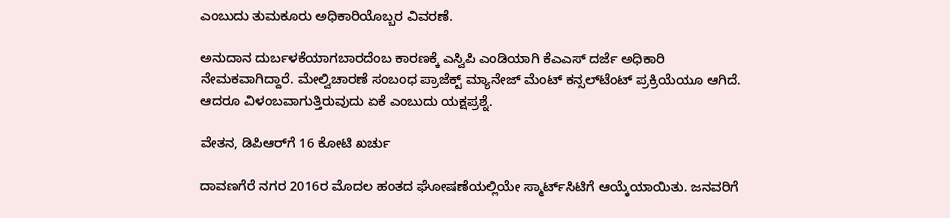ಎಂಬುದು ತುಮಕೂರು ಅಧಿಕಾರಿಯೊಬ್ಬರ ವಿವರಣೆ.

ಅನುದಾನ ದುರ್ಬಳಕೆಯಾಗಬಾರದೆಂಬ ಕಾರಣಕ್ಕೆ ಎಸ್ವಿಪಿ ಎಂಡಿಯಾಗಿ ಕೆಎಎಸ್‌ ದರ್ಜೆ ಅಧಿಕಾರಿ ನೇಮಕವಾಗಿದ್ದಾರೆ. ಮೇಲ್ವಿಚಾರಣೆ ಸಂಬಂಧ ಪ್ರಾಜೆಕ್ಟ್ ಮ್ಯಾನೇಜ್‌ ಮೆಂಟ್‌ ಕನ್ಸಲ್‌ಟೆಂಟ್‌ ಪ್ರಕ್ರಿಯೆಯೂ ಆಗಿದೆ. ಆದರೂ ವಿಳಂಬವಾಗುತ್ತಿರುವುದು ಏಕೆ ಎಂಬುದು ಯಕ್ಷಪ್ರಶ್ನೆ.

ವೇತನ, ಡಿಪಿಆರ್‌ಗೆ 16 ಕೋಟಿ ಖರ್ಚು

ದಾವಣಗೆರೆ ನಗರ 2016ರ ಮೊದಲ ಹಂತದ ಘೋಷಣೆಯಲ್ಲಿಯೇ ಸ್ಮಾರ್ಟ್‌ಸಿಟಿಗೆ ಆಯ್ಕೆಯಾಯಿತು. ಜನವರಿಗೆ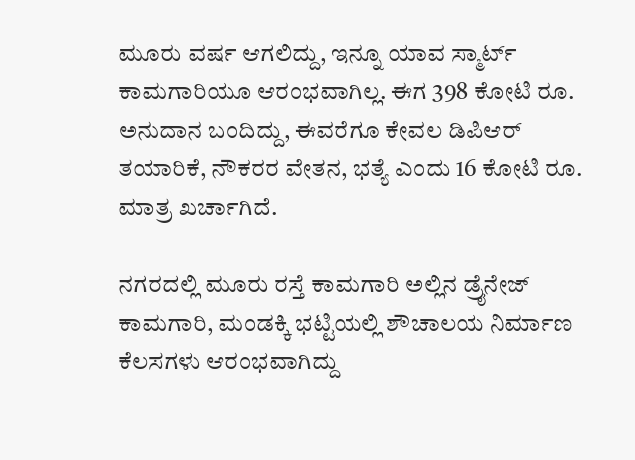ಮೂರು ವರ್ಷ ಆಗಲಿದ್ದು, ಇನ್ನೂ ಯಾವ ಸ್ಮಾರ್ಟ್‌ ಕಾಮಗಾರಿಯೂ ಆರಂಭವಾಗಿಲ್ಲ. ಈಗ 398 ಕೋಟಿ ರೂ. ಅನುದಾನ ಬಂದಿದ್ದು, ಈವರೆಗೂ ಕೇವಲ ಡಿಪಿಆರ್‌ ತಯಾರಿಕೆ, ನೌಕರರ ವೇತನ, ಭತ್ಯೆ ಎಂದು 16 ಕೋಟಿ ರೂ. ಮಾತ್ರ ಖರ್ಚಾಗಿದೆ.

ನಗರದಲ್ಲಿ ಮೂರು ರಸ್ತೆ ಕಾಮಗಾರಿ ಅಲ್ಲಿನ ಡ್ರೈನೇಜ್‌ ಕಾಮಗಾರಿ, ಮಂಡಕ್ಕಿ ಭಟ್ಟಿಯಲ್ಲಿ ಶೌಚಾಲಯ ನಿರ್ಮಾಣ ಕೆಲಸಗಳು ಆರಂಭವಾಗಿದ್ದು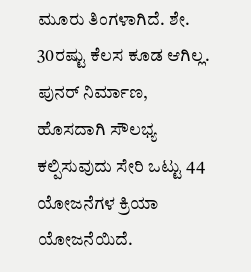ಮೂರು ತಿಂಗಳಾಗಿದೆ. ಶೇ. 30ರಷ್ಟು ಕೆಲಸ ಕೂಡ ಆಗಿಲ್ಲ. ಪುನರ್‌ ನಿರ್ಮಾಣ, ಹೊಸದಾಗಿ ಸೌಲಭ್ಯ ಕಲ್ಪಿಸುವುದು ಸೇರಿ ಒಟ್ಟು 44 ಯೋಜನೆಗಳ ಕ್ರಿಯಾ ಯೋಜನೆಯಿದೆ.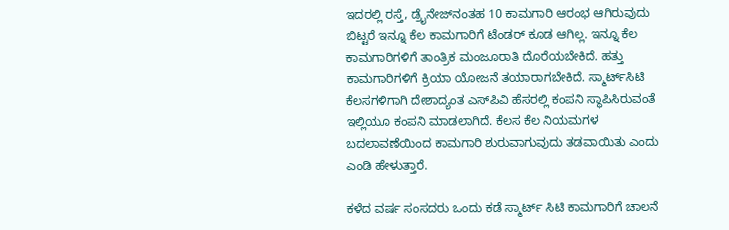ಇದರಲ್ಲಿ ರಸ್ತೆ, ಡ್ರೈನೇಜ್‌ನಂತಹ 10 ಕಾಮಗಾರಿ ಆರಂಭ ಆಗಿರುವುದು ಬಿಟ್ಟರೆ ಇನ್ನೂ ಕೆಲ ಕಾಮಗಾರಿಗೆ ಟೆಂಡರ್‌ ಕೂಡ ಆಗಿಲ್ಲ. ಇನ್ನೂ ಕೆಲ ಕಾಮಗಾರಿಗಳಿಗೆ ತಾಂತ್ರಿಕ ಮಂಜೂರಾತಿ ದೊರೆಯಬೇಕಿದೆ. ಹತ್ತು ಕಾಮಗಾರಿಗಳಿಗೆ ಕ್ರಿಯಾ ಯೋಜನೆ ತಯಾರಾಗಬೇಕಿದೆ. ಸ್ಮಾರ್ಟ್‌ಸಿಟಿ ಕೆಲಸಗಳಿಗಾಗಿ ದೇಶಾದ್ಯಂತ ಎಸ್‌ಪಿವಿ ಹೆಸರಲ್ಲಿ ಕಂಪನಿ ಸ್ಥಾಪಿಸಿರುವಂತೆ ಇಲ್ಲಿಯೂ ಕಂಪನಿ ಮಾಡಲಾಗಿದೆ. ಕೆಲಸ ಕೆಲ ನಿಯಮಗಳ ಬದಲಾವಣೆಯಿಂದ ಕಾಮಗಾರಿ ಶುರುವಾಗುವುದು ತಡವಾಯಿತು ಎಂದು ಎಂಡಿ ಹೇಳುತ್ತಾರೆ.

ಕಳೆದ ವರ್ಷ ಸಂಸದರು ಒಂದು ಕಡೆ ಸ್ಮಾರ್ಟ್‌ ಸಿಟಿ ಕಾಮಗಾರಿಗೆ ಚಾಲನೆ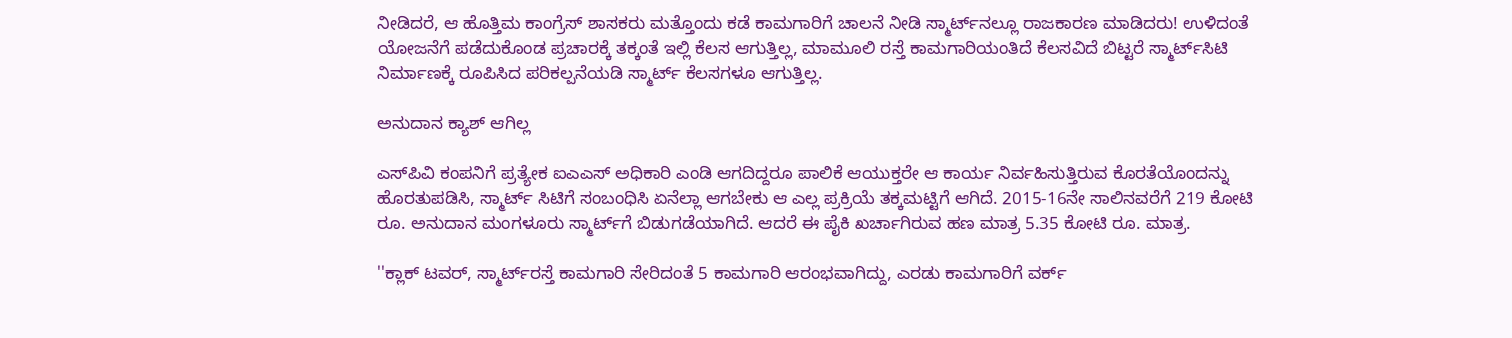ನೀಡಿದರೆ, ಆ ಹೊತ್ತಿಮ ಕಾಂಗ್ರೆಸ್‌ ಶಾಸಕರು ಮತ್ತೊಂದು ಕಡೆ ಕಾಮಗಾರಿಗೆ ಚಾಲನೆ ನೀಡಿ ಸ್ಮಾರ್ಟ್‌ನಲ್ಲೂ ರಾಜಕಾರಣ ಮಾಡಿದರು! ಉಳಿದಂತೆ ಯೋಜನೆಗೆ ಪಡೆದುಕೊಂಡ ಪ್ರಚಾರಕ್ಕೆ ತಕ್ಕಂತೆ ಇಲ್ಲಿ ಕೆಲಸ ಆಗುತ್ತಿಲ್ಲ, ಮಾಮೂಲಿ ರಸ್ತೆ ಕಾಮಗಾರಿಯಂತಿದೆ ಕೆಲಸವಿದೆ ಬಿಟ್ಟರೆ ಸ್ಮಾರ್ಟ್‌ಸಿಟಿ ನಿರ್ಮಾಣಕ್ಕೆ ರೂಪಿಸಿದ ಪರಿಕಲ್ಪನೆಯಡಿ ಸ್ಮಾರ್ಟ್‌ ಕೆಲಸಗಳೂ ಆಗುತ್ತಿಲ್ಲ.

ಅನುದಾನ ಕ್ಯಾಶ್‌ ಆಗಿಲ್ಲ

ಎಸ್‌ಪಿವಿ ಕಂಪನಿಗೆ ಪ್ರತ್ಯೇಕ ಐಎಎಸ್‌ ಅಧಿಕಾರಿ ಎಂಡಿ ಆಗದಿದ್ದರೂ ಪಾಲಿಕೆ ಆಯುಕ್ತರೇ ಆ ಕಾರ್ಯ ನಿರ್ವಹಿಸುತ್ತಿರುವ ಕೊರತೆಯೊಂದನ್ನು ಹೊರತುಪಡಿಸಿ, ಸ್ಮಾರ್ಟ್‌ ಸಿಟಿಗೆ ಸಂಬಂಧಿಸಿ ಏನೆಲ್ಲಾ ಆಗಬೇಕು ಆ ಎಲ್ಲ ಪ್ರಕ್ರಿಯೆ ತಕ್ಕಮಟ್ಟಿಗೆ ಆಗಿದೆ. 2015-16ನೇ ಸಾಲಿನವರೆಗೆ 219 ಕೋಟಿ ರೂ. ಅನುದಾನ ಮಂಗಳೂರು ಸ್ಮಾರ್ಟ್‌ಗೆ ಬಿಡುಗಡೆಯಾಗಿದೆ. ಆದರೆ ಈ ಪೈಕಿ ಖರ್ಚಾಗಿರುವ ಹಣ ಮಾತ್ರ 5.35 ಕೋಟಿ ರೂ. ಮಾತ್ರ.

''ಕ್ಲಾಕ್‌ ಟವರ್‌, ಸ್ಮಾರ್ಟ್‌ರಸ್ತೆ ಕಾಮಗಾರಿ ಸೇರಿದಂತೆ 5 ಕಾಮಗಾರಿ ಆರಂಭವಾಗಿದ್ದು, ಎರಡು ಕಾಮಗಾರಿಗೆ ವರ್ಕ್‌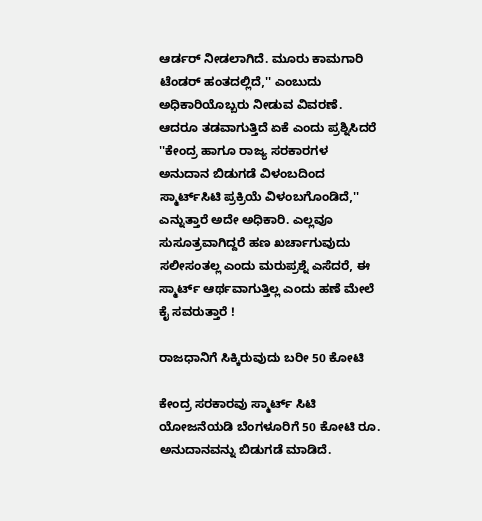ಆರ್ಡರ್‌ ನೀಡಲಾಗಿದೆ. ಮೂರು ಕಾಮಗಾರಿ ಟೆಂಡರ್‌ ಹಂತದಲ್ಲಿದೆ,'' ಎಂಬುದು ಅಧಿಕಾರಿಯೊಬ್ಬರು ನೀಡುವ ವಿವರಣೆ. ಆದರೂ ತಡವಾಗುತ್ತಿದೆ ಏಕೆ ಎಂದು ಪ್ರಶ್ನಿಸಿದರೆ ''ಕೇಂದ್ರ ಹಾಗೂ ರಾಜ್ಯ ಸರಕಾರಗಳ ಅನುದಾನ ಬಿಡುಗಡೆ ವಿಳಂಬದಿಂದ ಸ್ಮಾರ್ಟ್‌ಸಿಟಿ ಪ್ರಕ್ರಿಯೆ ವಿಳಂಬಗೊಂಡಿದೆ,'' ಎನ್ನುತ್ತಾರೆ ಅದೇ ಅಧಿಕಾರಿ. ಎಲ್ಲವೂ ಸುಸೂತ್ರವಾಗಿದ್ದರೆ ಹಣ ಖರ್ಚಾಗುವುದು ಸಲೀಸಂತಲ್ಲ ಎಂದು ಮರುಪ್ರಶ್ನೆ ಎಸೆದರೆ, ಈ ಸ್ಮಾರ್ಟ್‌ ಆರ್ಥವಾಗುತ್ತಿಲ್ಲ ಎಂದು ಹಣೆ ಮೇಲೆ ಕೈ ಸವರುತ್ತಾರೆ !

ರಾಜಧಾನಿಗೆ ಸಿಕ್ಕಿರುವುದು ಬರೀ 50 ಕೋಟಿ

ಕೇಂದ್ರ ಸರಕಾರವು ಸ್ಮಾರ್ಟ್‌ ಸಿಟಿ ಯೋಜನೆಯಡಿ ಬೆಂಗಳೂರಿಗೆ 50 ಕೋಟಿ ರೂ. ಅನುದಾನವನ್ನು ಬಿಡುಗಡೆ ಮಾಡಿದೆ.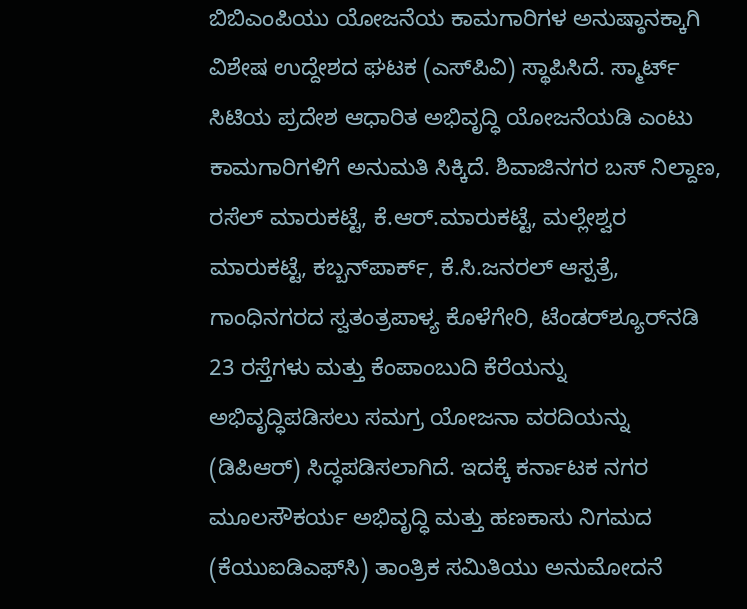ಬಿಬಿಎಂಪಿಯು ಯೋಜನೆಯ ಕಾಮಗಾರಿಗಳ ಅನುಷ್ಠಾನಕ್ಕಾಗಿ ವಿಶೇಷ ಉದ್ದೇಶದ ಘಟಕ (ಎಸ್‌ಪಿವಿ) ಸ್ಥಾಪಿಸಿದೆ. ಸ್ಮಾರ್ಟ್‌ ಸಿಟಿಯ ಪ್ರದೇಶ ಆಧಾರಿತ ಅಭಿವೃದ್ಧಿ ಯೋಜನೆಯಡಿ ಎಂಟು ಕಾಮಗಾರಿಗಳಿಗೆ ಅನುಮತಿ ಸಿಕ್ಕಿದೆ. ಶಿವಾಜಿನಗರ ಬಸ್‌ ನಿಲ್ದಾಣ, ರಸೆಲ್‌ ಮಾರುಕಟ್ಟೆ, ಕೆ.ಆರ್‌.ಮಾರುಕಟ್ಟೆ, ಮಲ್ಲೇಶ್ವರ ಮಾರುಕಟ್ಟೆ, ಕಬ್ಬನ್‌ಪಾರ್ಕ್‌, ಕೆ.ಸಿ.ಜನರಲ್‌ ಆಸ್ಪತ್ರೆ, ಗಾಂಧಿನಗರದ ಸ್ವತಂತ್ರಪಾಳ್ಯ ಕೊಳೆಗೇರಿ, ಟೆಂಡರ್‌ಶ್ಯೂರ್‌ನಡಿ 23 ರಸ್ತೆಗಳು ಮತ್ತು ಕೆಂಪಾಂಬುದಿ ಕೆರೆಯನ್ನು ಅಭಿವೃದ್ಧಿಪಡಿಸಲು ಸಮಗ್ರ ಯೋಜನಾ ವರದಿಯನ್ನು (ಡಿಪಿಆರ್‌) ಸಿದ್ಧಪಡಿಸಲಾಗಿದೆ. ಇದಕ್ಕೆ ಕರ್ನಾಟಕ ನಗರ ಮೂಲಸೌಕರ್ಯ ಅಭಿವೃದ್ಧಿ ಮತ್ತು ಹಣಕಾಸು ನಿಗಮದ (ಕೆಯುಐಡಿಎಫ್‌ಸಿ) ತಾಂತ್ರಿಕ ಸಮಿತಿಯು ಅನುಮೋದನೆ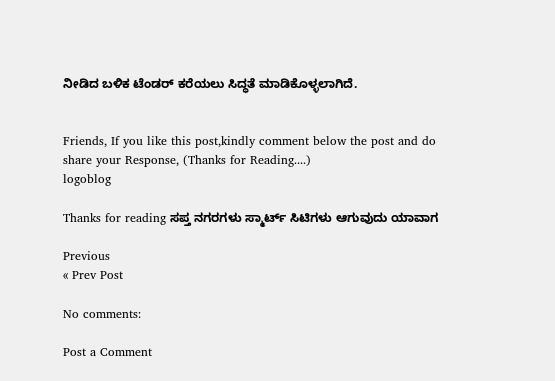ನೀಡಿದ ಬಳಿಕ ಟೆಂಡರ್‌ ಕರೆಯಲು ಸಿದ್ಧತೆ ಮಾಡಿಕೊಳ್ಳಲಾಗಿದೆ.


Friends, If you like this post,kindly comment below the post and do share your Response, (Thanks for Reading....)
logoblog

Thanks for reading ಸಪ್ತ ನಗರಗಳು ಸ್ಮಾರ್ಟ್‌ ಸಿಟಿಗಳು ಆಗುವುದು ಯಾವಾಗ

Previous
« Prev Post

No comments:

Post a Comment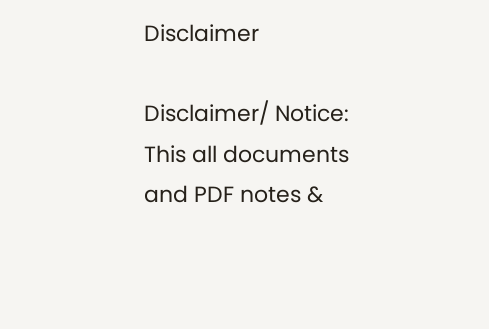Disclaimer

Disclaimer/ Notice: This all documents and PDF notes &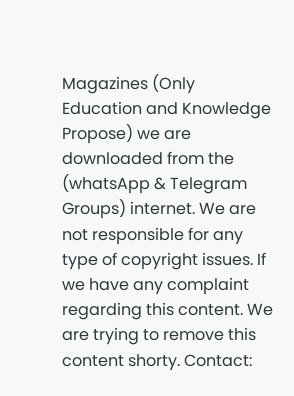Magazines (Only Education and Knowledge Propose) we are downloaded from the (whatsApp & Telegram Groups) internet. We are not responsible for any type of copyright issues. If we have any complaint regarding this content. We are trying to remove this content shorty. Contact: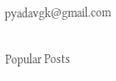pyadavgk@gmail.com

Popular Posts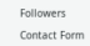Followers

Contact Form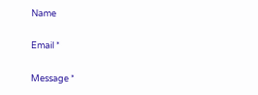Name

Email *

Message *